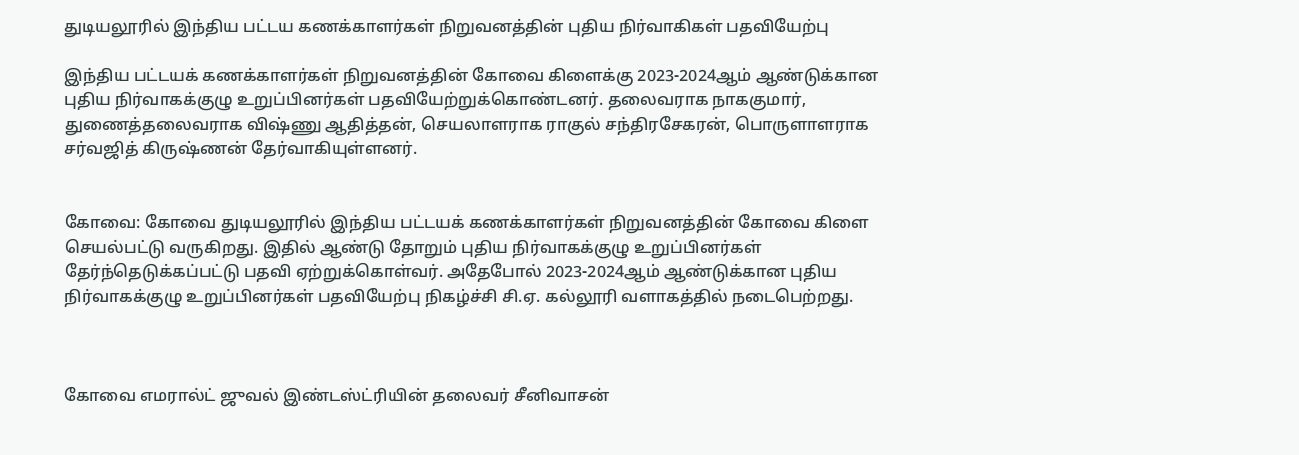துடியலூரில் இந்திய பட்டய கணக்காளர்கள் நிறுவனத்தின் புதிய நிர்வாகிகள் பதவியேற்பு

இந்திய பட்டயக் கணக்காளர்கள் நிறுவனத்தின் கோவை கிளைக்கு 2023-2024ஆம் ஆண்டுக்கான புதிய நிர்வாகக்குழு உறுப்பினர்கள் பதவியேற்றுக்கொண்டனர். தலைவராக நாககுமார், துணைத்தலைவராக விஷ்ணு ஆதித்தன், செயலாளராக ராகுல் சந்திரசேகரன், பொருளாளராக சர்வஜித் கிருஷ்ணன் தேர்வாகியுள்ளனர்.


கோவை: கோவை துடியலூரில் இந்திய பட்டயக் கணக்காளர்கள் நிறுவனத்தின் கோவை கிளை செயல்பட்டு வருகிறது. இதில் ஆண்டு தோறும் புதிய நிர்வாகக்குழு உறுப்பினர்கள் தேர்ந்தெடுக்கப்பட்டு பதவி ஏற்றுக்கொள்வர். அதேபோல் 2023-2024ஆம் ஆண்டுக்கான புதிய நிர்வாகக்குழு உறுப்பினர்கள் பதவியேற்பு நிகழ்ச்சி சி.ஏ. கல்லூரி வளாகத்தில் நடைபெற்றது.



கோவை எமரால்ட் ஜுவல் இண்டஸ்ட்ரியின் தலைவர் சீனிவாசன்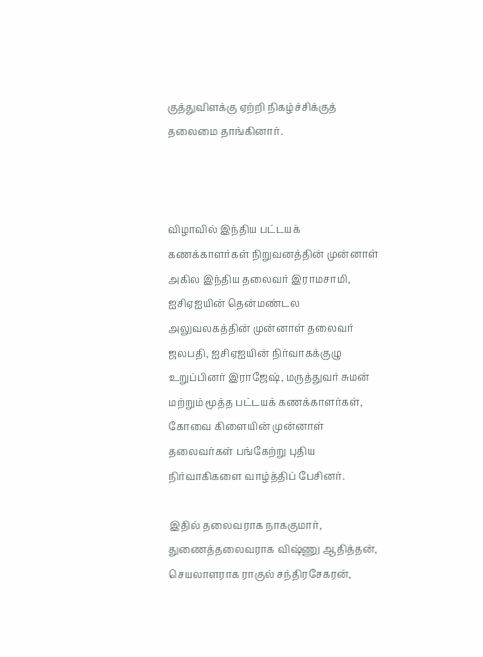குத்துவிளக்கு ஏற்றி நிகழ்ச்சிக்குத் தலைமை தாங்கினார்.



விழாவில் இந்திய பட்டயக் கணக்காளர்கள் நிறுவனத்தின் முன்னாள் அகில இந்திய தலைவர் இராமசாமி, ஐசிஏஐயின் தென்மண்டல அலுவலகத்தின் முன்னாள் தலைவர் ஜலபதி, ஐசிஏஐயின் நிர்வாகக்குழு உறுப்பினர் இராஜேஷ், மருத்துவர் சுமன் மற்றும் மூத்த பட்டயக் கணக்காளர்கள், கோவை கிளையின் முன்னாள் தலைவர்கள் பங்கேற்று புதிய நிர்வாகிகளை வாழ்த்திப் பேசினர்.

இதில் தலைவராக நாககுமார், துணைத்தலைவராக விஷ்ணு ஆதித்தன், செயலாளராக ராகுல் சந்திரசேகரன்,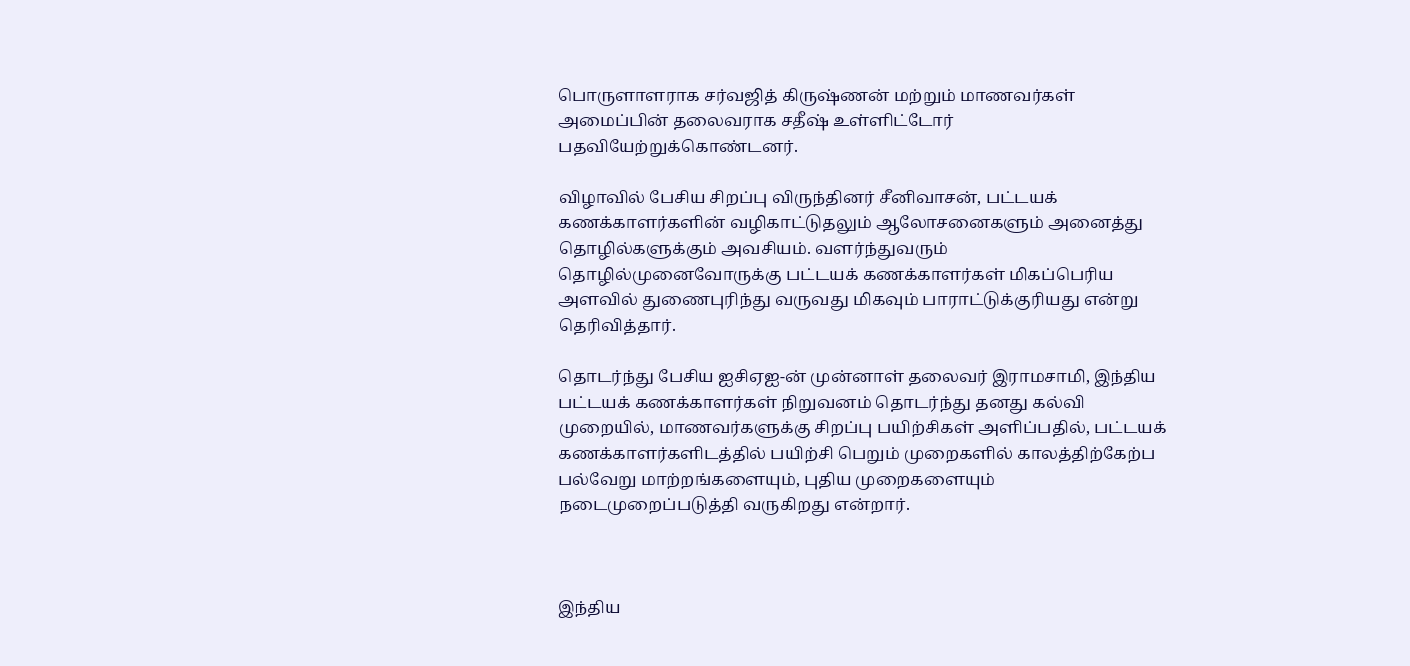பொருளாளராக சர்வஜித் கிருஷ்ணன் மற்றும் மாணவர்கள் அமைப்பின் தலைவராக சதீஷ் உள்ளிட்டோர் பதவியேற்றுக்கொண்டனர்.

விழாவில் பேசிய சிறப்பு விருந்தினர் சீனிவாசன், பட்டயக் கணக்காளர்களின் வழிகாட்டுதலும் ஆலோசனைகளும் அனைத்து தொழில்களுக்கும் அவசியம். வளர்ந்துவரும் தொழில்முனைவோருக்கு பட்டயக் கணக்காளர்கள் மிகப்பெரிய அளவில் துணைபுரிந்து வருவது மிகவும் பாராட்டுக்குரியது என்று தெரிவித்தார்.

தொடர்ந்து பேசிய ஐசிஏஐ-ன் முன்னாள் தலைவர் இராமசாமி, இந்திய பட்டயக் கணக்காளர்கள் நிறுவனம் தொடர்ந்து தனது கல்வி முறையில், மாணவர்களுக்கு சிறப்பு பயிற்சிகள் அளிப்பதில், பட்டயக் கணக்காளர்களிடத்தில் பயிற்சி பெறும் முறைகளில் காலத்திற்கேற்ப பல்வேறு மாற்றங்களையும், புதிய முறைகளையும் நடைமுறைப்படுத்தி வருகிறது என்றார்.



இந்திய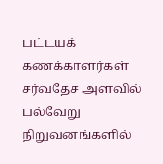பட்டயக் கணக்காளர்கள் சர்வதேச அளவில் பல்வேறு நிறுவனங்களில்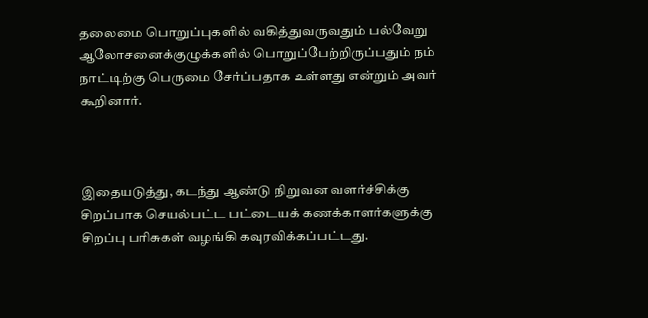தலைமை பொறுப்புகளில் வகித்துவருவதும் பல்வேறு ஆலோசனைக்குழுக்களில் பொறுப்பேற்றிருப்பதும் நம் நாட்டிற்கு பெருமை சேர்ப்பதாக உள்ளது என்றும் அவர் கூறினார்.



இதையடுத்து, கடந்து ஆண்டு நிறுவன வளர்ச்சிக்கு சிறப்பாக செயல்பட்ட பட்டையக் கணக்காளர்களுக்கு சிறப்பு பரிசுகள் வழங்கி கவுரவிக்கப்பட்டது.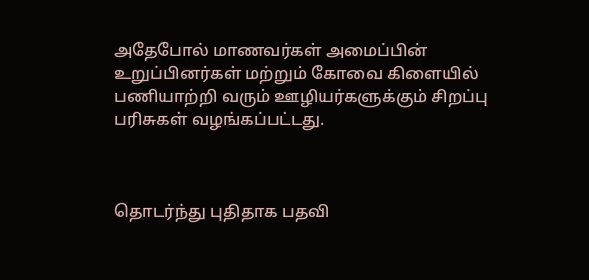அதேபோல் மாணவர்கள் அமைப்பின் உறுப்பினர்கள் மற்றும் கோவை கிளையில் பணியாற்றி வரும் ஊழியர்களுக்கும் சிறப்பு பரிசுகள் வழங்கப்பட்டது.



தொடர்ந்து புதிதாக பதவி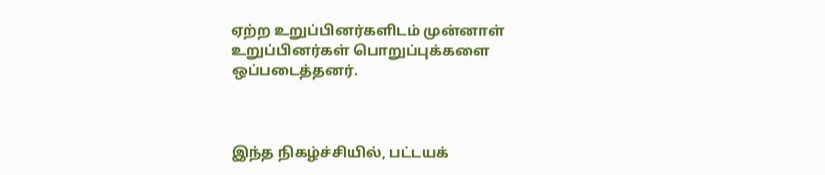ஏற்ற உறுப்பினர்களிடம் முன்னாள் உறுப்பினர்கள் பொறுப்புக்களை ஒப்படைத்தனர்.



இந்த நிகழ்ச்சியில், பட்டயக்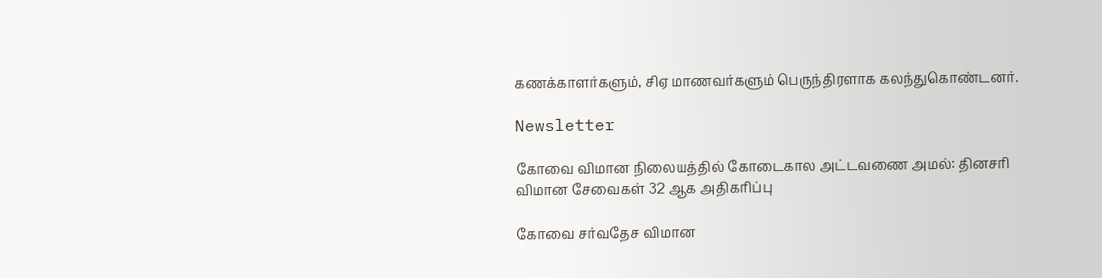கணக்காளர்களும், சிஏ மாணவர்களும் பெருந்திரளாக கலந்துகொண்டனர்.

Newsletter

கோவை விமான நிலையத்தில் கோடைகால அட்டவணை அமல்: தினசரி விமான சேவைகள் 32 ஆக அதிகரிப்பு

கோவை சர்வதேச விமான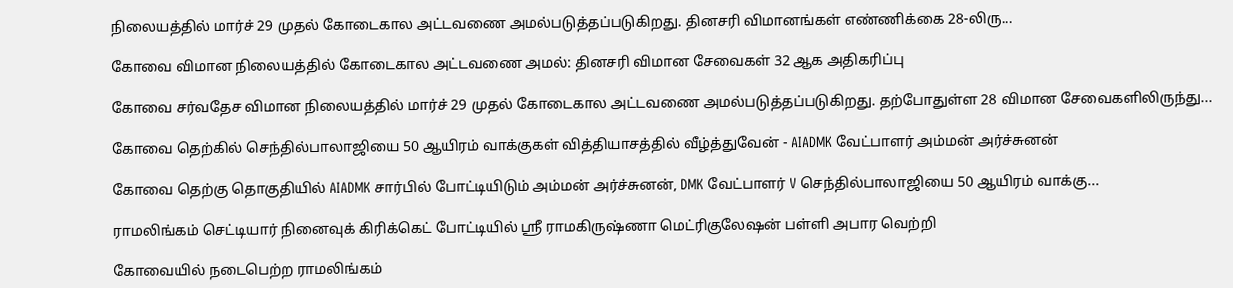நிலையத்தில் மார்ச் 29 முதல் கோடைகால அட்டவணை அமல்படுத்தப்படுகிறது. தினசரி விமானங்கள் எண்ணிக்கை 28-லிரு...

கோவை விமான நிலையத்தில் கோடைகால அட்டவணை அமல்: தினசரி விமான சேவைகள் 32 ஆக அதிகரிப்பு

கோவை சர்வதேச விமான நிலையத்தில் மார்ச் 29 முதல் கோடைகால அட்டவணை அமல்படுத்தப்படுகிறது. தற்போதுள்ள 28 விமான சேவைகளிலிருந்து...

கோவை தெற்கில் செந்தில்பாலாஜியை 50 ஆயிரம் வாக்குகள் வித்தியாசத்தில் வீழ்த்துவேன் - AIADMK வேட்பாளர் அம்மன் அர்ச்சுனன்

கோவை தெற்கு தொகுதியில் AIADMK சார்பில் போட்டியிடும் அம்மன் அர்ச்சுனன், DMK வேட்பாளர் V செந்தில்பாலாஜியை 50 ஆயிரம் வாக்கு...

ராமலிங்கம் செட்டியார் நினைவுக் கிரிக்கெட் போட்டியில் ஸ்ரீ ராமகிருஷ்ணா மெட்ரிகுலேஷன் பள்ளி அபார வெற்றி

கோவையில் நடைபெற்ற ராமலிங்கம்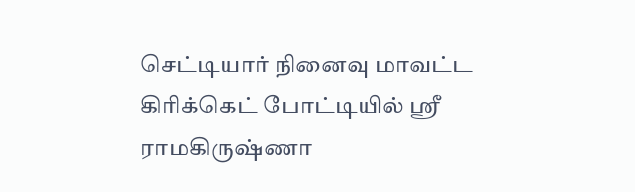செட்டியார் நினைவு மாவட்ட கிரிக்கெட் போட்டியில் ஸ்ரீ ராமகிருஷ்ணா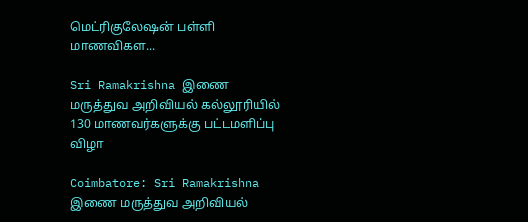மெட்ரிகுலேஷன் பள்ளி மாணவிகள...

Sri Ramakrishna இணை மருத்துவ அறிவியல் கல்லூரியில் 130 மாணவர்களுக்கு பட்டமளிப்பு விழா

Coimbatore: Sri Ramakrishna இணை மருத்துவ அறிவியல்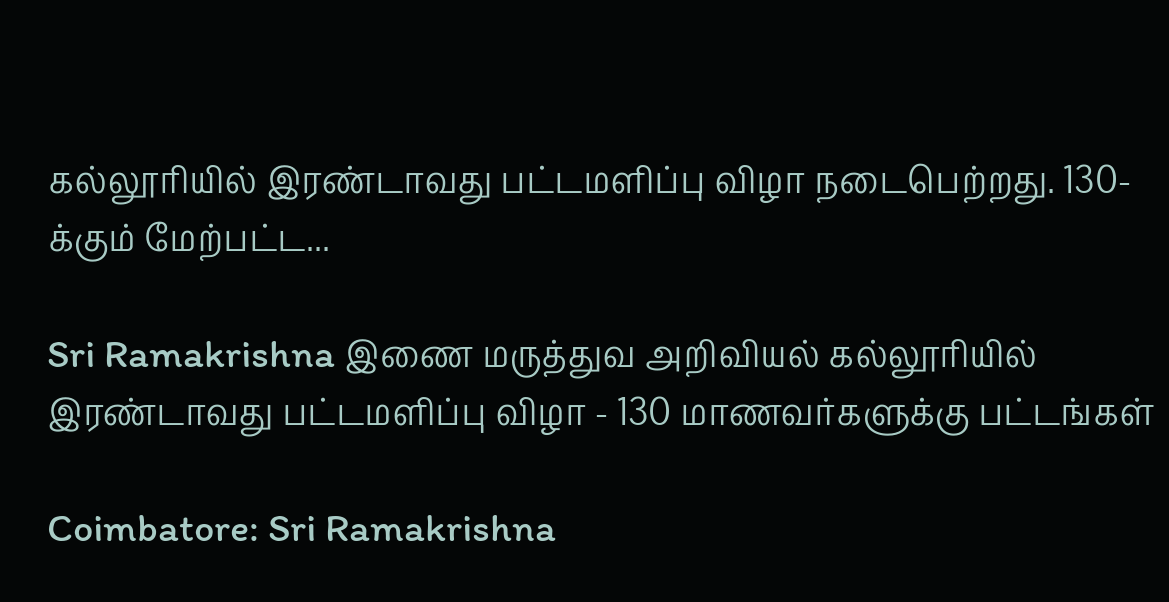கல்லூரியில் இரண்டாவது பட்டமளிப்பு விழா நடைபெற்றது. 130-க்கும் மேற்பட்ட...

Sri Ramakrishna இணை மருத்துவ அறிவியல் கல்லூரியில் இரண்டாவது பட்டமளிப்பு விழா - 130 மாணவர்களுக்கு பட்டங்கள்

Coimbatore: Sri Ramakrishna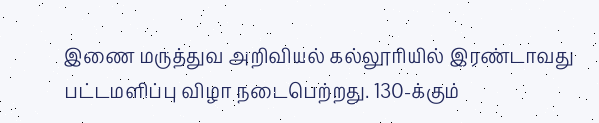இணை மருத்துவ அறிவியல் கல்லூரியில் இரண்டாவது பட்டமளிப்பு விழா நடைபெற்றது. 130-க்கும்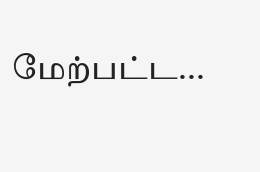மேற்பட்ட...